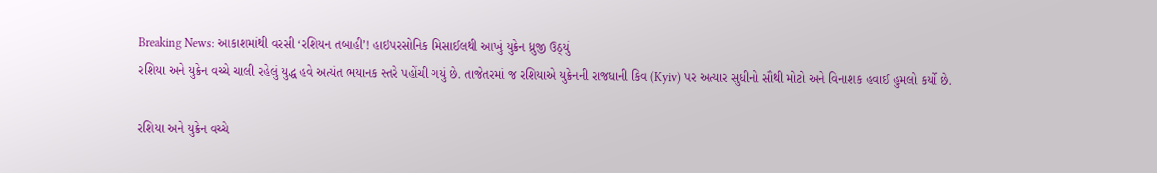Breaking News: આકાશમાંથી વરસી ‘રશિયન તબાહી’! હાઇપરસોનિક મિસાઈલથી આખું યુક્રેન ધ્રુજી ઉઠ્યું
રશિયા અને યુક્રેન વચ્ચે ચાલી રહેલું યુદ્ધ હવે અત્યંત ભયાનક સ્તરે પહોંચી ગયું છે. તાજેતરમાં જ રશિયાએ યુક્રેનની રાજધાની કિવ (Kyiv) પર અત્યાર સુધીનો સૌથી મોટો અને વિનાશક હવાઈ હુમલો કર્યો છે.

રશિયા અને યુક્રેન વચ્ચે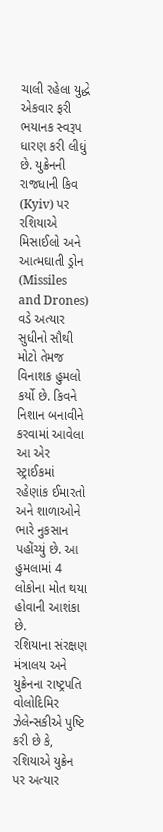ચાલી રહેલા યુદ્ધે એકવાર ફરી ભયાનક સ્વરૂપ ધારણ કરી લીધું છે. યુક્રેનની રાજધાની કિવ (Kyiv) પર રશિયાએ મિસાઈલો અને આત્મઘાતી ડ્રોન (Missiles and Drones) વડે અત્યાર સુધીનો સૌથી મોટો તેમજ વિનાશક હુમલો કર્યો છે. કિવને નિશાન બનાવીને કરવામાં આવેલા આ એર સ્ટ્રાઈકમાં રહેણાંક ઈમારતો અને શાળાઓને ભારે નુકસાન પહોંચ્યું છે. આ હુમલામાં 4 લોકોના મોત થયા હોવાની આશંકા છે.
રશિયાના સંરક્ષણ મંત્રાલય અને યુક્રેનના રાષ્ટ્રપતિ વોલોદિમિર ઝેલેન્સકીએ પુષ્ટિ કરી છે કે, રશિયાએ યુક્રેન પર અત્યાર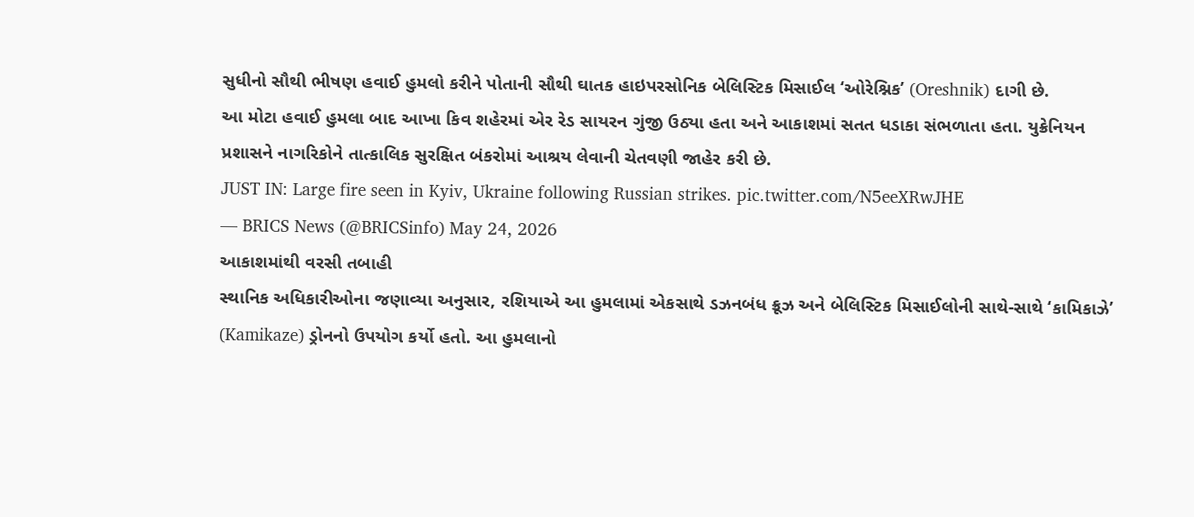સુધીનો સૌથી ભીષણ હવાઈ હુમલો કરીને પોતાની સૌથી ઘાતક હાઇપરસોનિક બેલિસ્ટિક મિસાઈલ ‘ઓરેશ્નિક’ (Oreshnik) દાગી છે.
આ મોટા હવાઈ હુમલા બાદ આખા કિવ શહેરમાં એર રેડ સાયરન ગુંજી ઉઠ્યા હતા અને આકાશમાં સતત ધડાકા સંભળાતા હતા. યુક્રેનિયન પ્રશાસને નાગરિકોને તાત્કાલિક સુરક્ષિત બંકરોમાં આશ્રય લેવાની ચેતવણી જાહેર કરી છે.
JUST IN: Large fire seen in Kyiv, Ukraine following Russian strikes. pic.twitter.com/N5eeXRwJHE
— BRICS News (@BRICSinfo) May 24, 2026
આકાશમાંથી વરસી તબાહી
સ્થાનિક અધિકારીઓના જણાવ્યા અનુસાર, રશિયાએ આ હુમલામાં એકસાથે ડઝનબંધ ક્રૂઝ અને બેલિસ્ટિક મિસાઈલોની સાથે-સાથે ‘કામિકાઝે’ (Kamikaze) ડ્રોનનો ઉપયોગ કર્યો હતો. આ હુમલાનો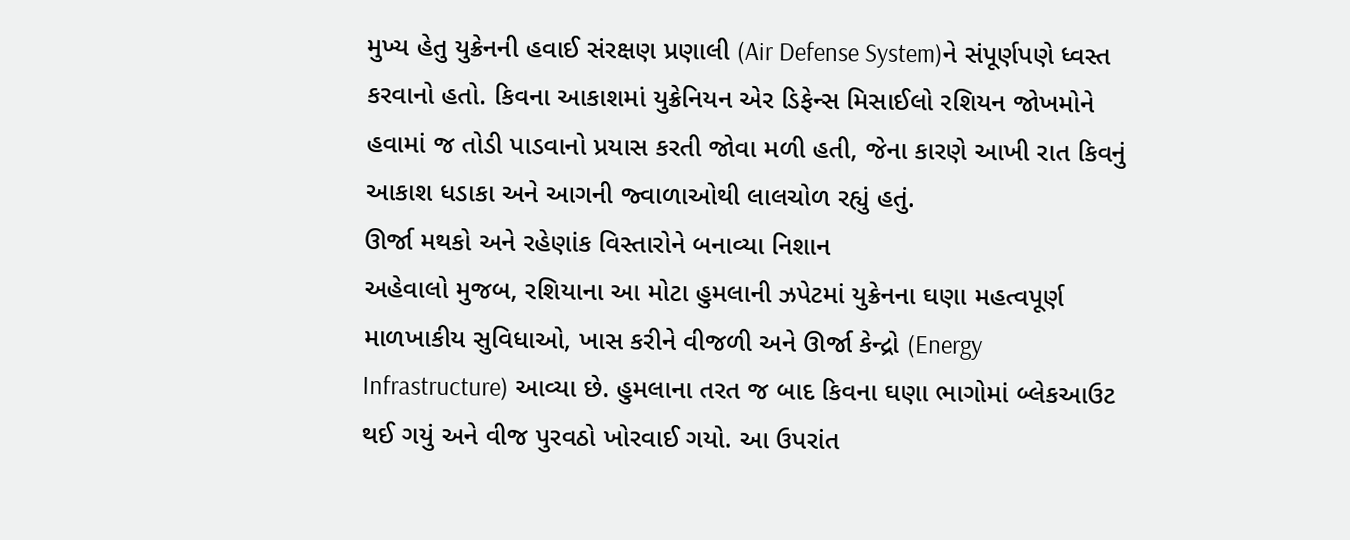મુખ્ય હેતુ યુક્રેનની હવાઈ સંરક્ષણ પ્રણાલી (Air Defense System)ને સંપૂર્ણપણે ધ્વસ્ત કરવાનો હતો. કિવના આકાશમાં યુક્રેનિયન એર ડિફેન્સ મિસાઈલો રશિયન જોખમોને હવામાં જ તોડી પાડવાનો પ્રયાસ કરતી જોવા મળી હતી, જેના કારણે આખી રાત કિવનું આકાશ ધડાકા અને આગની જ્વાળાઓથી લાલચોળ રહ્યું હતું.
ઊર્જા મથકો અને રહેણાંક વિસ્તારોને બનાવ્યા નિશાન
અહેવાલો મુજબ, રશિયાના આ મોટા હુમલાની ઝપેટમાં યુક્રેનના ઘણા મહત્વપૂર્ણ માળખાકીય સુવિધાઓ, ખાસ કરીને વીજળી અને ઊર્જા કેન્દ્રો (Energy Infrastructure) આવ્યા છે. હુમલાના તરત જ બાદ કિવના ઘણા ભાગોમાં બ્લેકઆઉટ થઈ ગયું અને વીજ પુરવઠો ખોરવાઈ ગયો. આ ઉપરાંત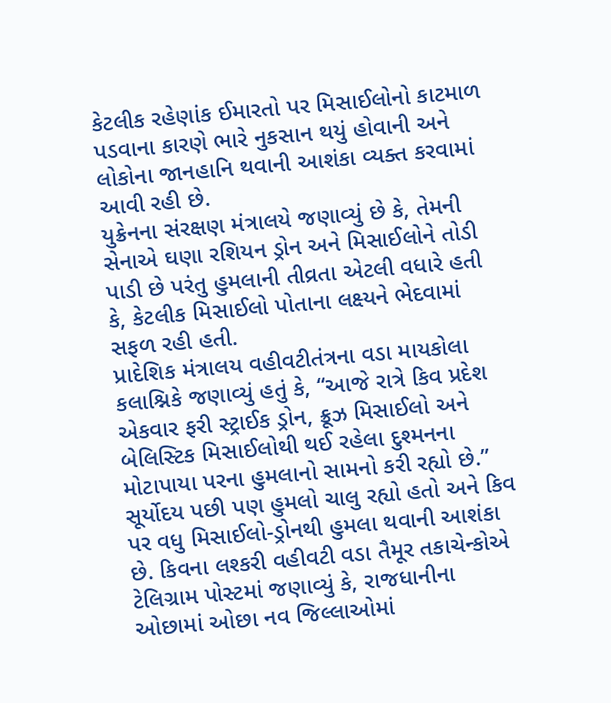કેટલીક રહેણાંક ઈમારતો પર મિસાઈલોનો કાટમાળ પડવાના કારણે ભારે નુકસાન થયું હોવાની અને લોકોના જાનહાનિ થવાની આશંકા વ્યક્ત કરવામાં આવી રહી છે.
યુક્રેનના સંરક્ષણ મંત્રાલયે જણાવ્યું છે કે, તેમની સેનાએ ઘણા રશિયન ડ્રોન અને મિસાઈલોને તોડી પાડી છે પરંતુ હુમલાની તીવ્રતા એટલી વધારે હતી કે, કેટલીક મિસાઈલો પોતાના લક્ષ્યને ભેદવામાં સફળ રહી હતી.
પ્રાદેશિક મંત્રાલય વહીવટીતંત્રના વડા માયકોલા કલાશ્નિકે જણાવ્યું હતું કે, “આજે રાત્રે કિવ પ્રદેશ એકવાર ફરી સ્ટ્રાઈક ડ્રોન, ક્રૂઝ મિસાઈલો અને બેલિસ્ટિક મિસાઈલોથી થઈ રહેલા દુશ્મનના મોટાપાયા પરના હુમલાનો સામનો કરી રહ્યો છે.”
સૂર્યોદય પછી પણ હુમલો ચાલુ રહ્યો હતો અને કિવ પર વધુ મિસાઈલો-ડ્રોનથી હુમલા થવાની આશંકા છે. કિવના લશ્કરી વહીવટી વડા તૈમૂર તકાચેન્કોએ ટેલિગ્રામ પોસ્ટમાં જણાવ્યું કે, રાજધાનીના ઓછામાં ઓછા નવ જિલ્લાઓમાં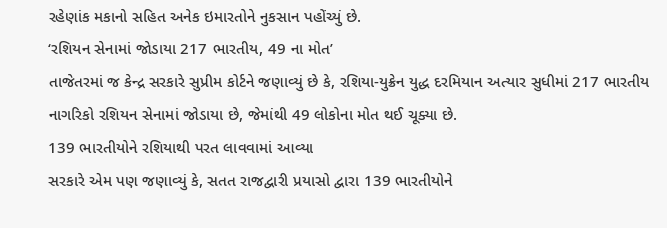રહેણાંક મકાનો સહિત અનેક ઇમારતોને નુકસાન પહોંચ્યું છે.
‘રશિયન સેનામાં જોડાયા 217 ભારતીય, 49 ના મોત’
તાજેતરમાં જ કેન્દ્ર સરકારે સુપ્રીમ કોર્ટને જણાવ્યું છે કે, રશિયા-યુક્રેન યુદ્ધ દરમિયાન અત્યાર સુધીમાં 217 ભારતીય નાગરિકો રશિયન સેનામાં જોડાયા છે, જેમાંથી 49 લોકોના મોત થઈ ચૂક્યા છે.
139 ભારતીયોને રશિયાથી પરત લાવવામાં આવ્યા
સરકારે એમ પણ જણાવ્યું કે, સતત રાજદ્વારી પ્રયાસો દ્વારા 139 ભારતીયોને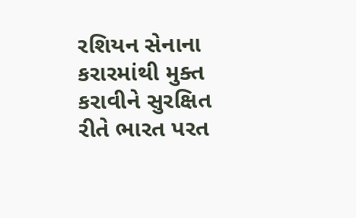રશિયન સેનાના કરારમાંથી મુક્ત કરાવીને સુરક્ષિત રીતે ભારત પરત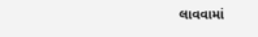લાવવામાં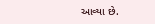આવ્યા છે.